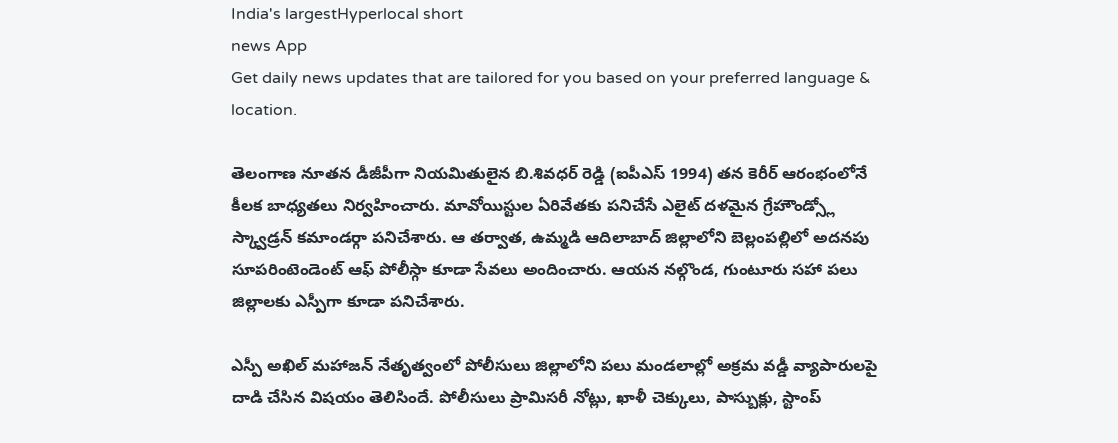India's largestHyperlocal short
news App
Get daily news updates that are tailored for you based on your preferred language & location.

తెలంగాణ నూతన డీజీపీగా నియమితులైన బి.శివధర్ రెడ్డి (ఐపీఎస్ 1994) తన కెరీర్ ఆరంభంలోనే కీలక బాధ్యతలు నిర్వహించారు. మావోయిస్టుల ఏరివేతకు పనిచేసే ఎలైట్ దళమైన గ్రేహౌండ్స్లో స్క్వాడ్రన్ కమాండర్గా పనిచేశారు. ఆ తర్వాత, ఉమ్మడి ఆదిలాబాద్ జిల్లాలోని బెల్లంపల్లిలో అదనపు సూపరింటెండెంట్ ఆఫ్ పోలీస్గా కూడా సేవలు అందించారు. ఆయన నల్గొండ, గుంటూరు సహా పలు జిల్లాలకు ఎస్పీగా కూడా పనిచేశారు.

ఎస్పీ అఖిల్ మహాజన్ నేతృత్వంలో పోలీసులు జిల్లాలోని పలు మండలాల్లో అక్రమ వడ్డీ వ్యాపారులపై దాడి చేసిన విషయం తెలిసిందే. పోలీసులు ప్రామిసరీ నోట్లు, ఖాళీ చెక్కులు, పాస్బుక్లు, స్టాంప్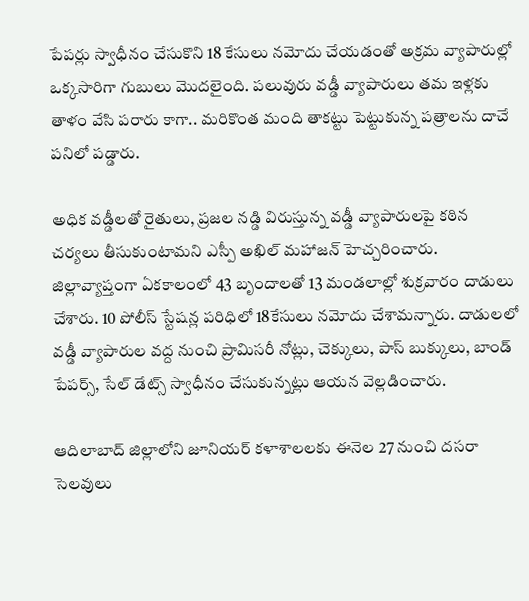పేపర్లు స్వాధీనం చేసుకొని 18 కేసులు నమోదు చేయడంతో అక్రమ వ్యాపారుల్లో ఒక్కసారిగా గుబులు మొదలైంది. పలువురు వడ్డీ వ్యాపారులు తమ ఇళ్లకు తాళం వేసి పరారు కాగా.. మరికొంత మంది తాకట్టు పెట్టుకున్న పత్రాలను దాచే పనిలో పడ్డారు.

అధిక వడ్డీలతో రైతులు, ప్రజల నడ్డి విరుస్తున్న వడ్డీ వ్యాపారులపై కఠిన చర్యలు తీసుకుంటామని ఎస్పీ అఖిల్ మహాజన్ హెచ్చరించారు. జిల్లావ్యాప్తంగా ఏకకాలంలో 43 బృందాలతో 13 మండలాల్లో శుక్రవారం దాడులు చేశారు. 10 పోలీస్ స్టేషన్ల పరిధిలో 18కేసులు నమోదు చేశామన్నారు. దాడులలో వడ్డీ వ్యాపారుల వద్ద నుంచి ప్రామిసరీ నోట్లు, చెక్కులు, పాస్ బుక్కులు, బాండ్ పేపర్స్, సేల్ డేట్స్ స్వాధీనం చేసుకున్నట్లు ఆయన వెల్లడించారు.

ఆదిలాబాద్ జిల్లాలోని జూనియర్ కళాశాలలకు ఈనెల 27 నుంచి దసరా సెలవులు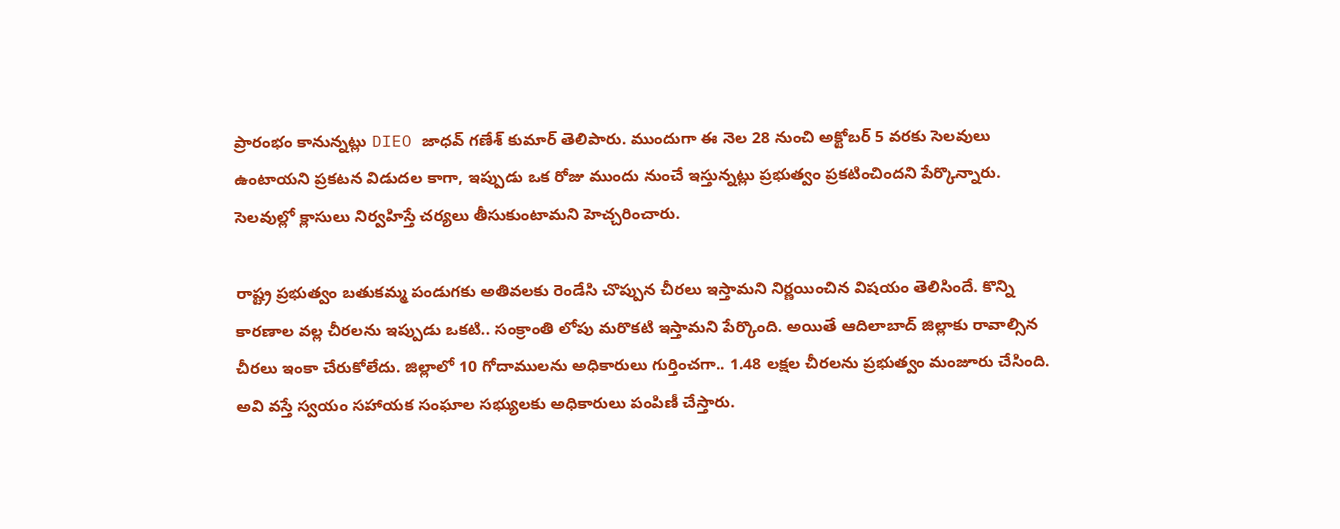ప్రారంభం కానున్నట్లు DIEO జాధవ్ గణేశ్ కుమార్ తెలిపారు. ముందుగా ఈ నెల 28 నుంచి అక్టోబర్ 5 వరకు సెలవులు ఉంటాయని ప్రకటన విడుదల కాగా, ఇప్పుడు ఒక రోజు ముందు నుంచే ఇస్తున్నట్లు ప్రభుత్వం ప్రకటించిందని పేర్కొన్నారు. సెలవుల్లో క్లాసులు నిర్వహిస్తే చర్యలు తీసుకుంటామని హెచ్చరించారు.

రాష్ట్ర ప్రభుత్వం బతుకమ్మ పండుగకు అతివలకు రెండేసి చొప్పున చీరలు ఇస్తామని నిర్ణయించిన విషయం తెలిసిందే. కొన్ని కారణాల వల్ల చీరలను ఇప్పుడు ఒకటి.. సంక్రాంతి లోపు మరొకటి ఇస్తామని పేర్కొంది. అయితే ఆదిలాబాద్ జిల్లాకు రావాల్సిన చీరలు ఇంకా చేరుకోలేదు. జిల్లాలో 10 గోదాములను అధికారులు గుర్తించగా.. 1.48 లక్షల చీరలను ప్రభుత్వం మంజూరు చేసింది. అవి వస్తే స్వయం సహాయక సంఘాల సభ్యులకు అధికారులు పంపిణీ చేస్తారు.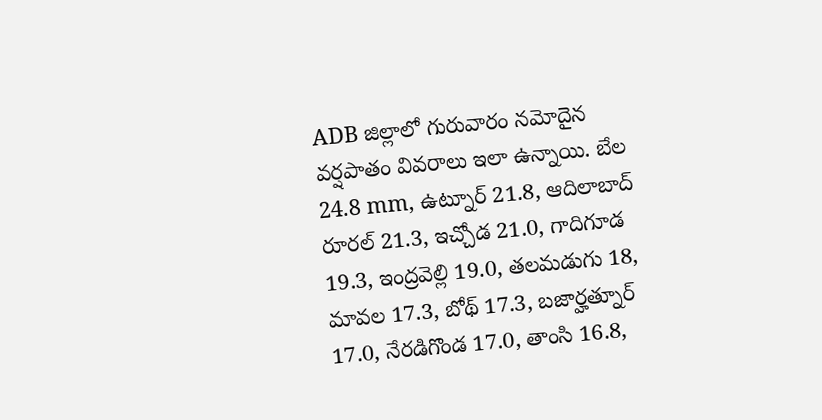ADB జిల్లాలో గురువారం నమోదైన వర్షపాతం వివరాలు ఇలా ఉన్నాయి. బేల 24.8 mm, ఉట్నూర్ 21.8, ఆదిలాబాద్ రూరల్ 21.3, ఇచ్చోడ 21.0, గాదిగూడ 19.3, ఇంద్రవెల్లి 19.0, తలమడుగు 18, మావల 17.3, బోథ్ 17.3, బజార్హత్నూర్ 17.0, నేరడిగొండ 17.0, తాంసి 16.8,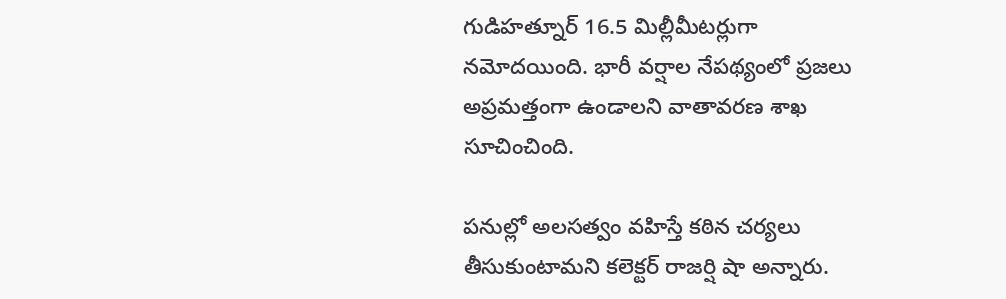గుడిహత్నూర్ 16.5 మిల్లీమీటర్లుగా నమోదయింది. భారీ వర్షాల నేపథ్యంలో ప్రజలు అప్రమత్తంగా ఉండాలని వాతావరణ శాఖ సూచించింది.

పనుల్లో అలసత్వం వహిస్తే కఠిన చర్యలు తీసుకుంటామని కలెక్టర్ రాజర్షి షా అన్నారు.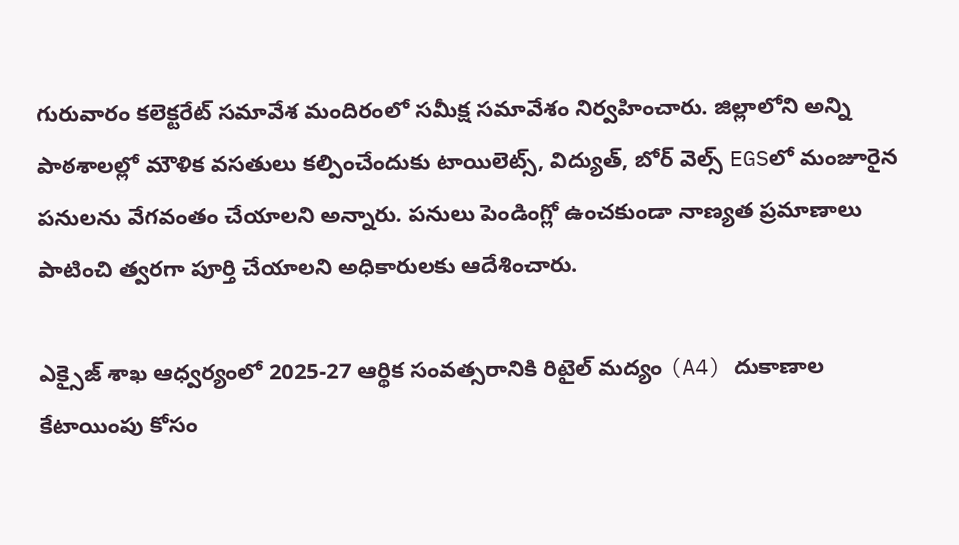గురువారం కలెక్టరేట్ సమావేశ మందిరంలో సమీక్ష సమావేశం నిర్వహించారు. జిల్లాలోని అన్ని పాఠశాలల్లో మౌళిక వసతులు కల్పించేందుకు టాయిలెట్స్, విద్యుత్, బోర్ వెల్స్ EGSలో మంజూరైన పనులను వేగవంతం చేయాలని అన్నారు. పనులు పెండింగ్లో ఉంచకుండా నాణ్యత ప్రమాణాలు పాటించి త్వరగా పూర్తి చేయాలని అధికారులకు ఆదేశించారు.

ఎక్సైజ్ శాఖ ఆధ్వర్యంలో 2025-27 ఆర్థిక సంవత్సరానికి రిటైల్ మద్యం (A4) దుకాణాల కేటాయింపు కోసం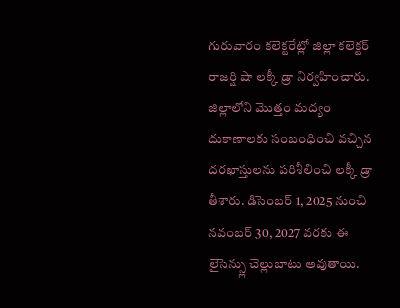గురువారం కలెక్టరేట్లో జిల్లా కలెక్టర్ రాజర్షి షా లక్కీ డ్రా నిర్వహించారు. జిల్లాలోని మొత్తం మద్యం దుకాణాలకు సంబంధించి వచ్చిన దరఖాస్తులను పరిశీలించి లక్కీ డ్రా తీశారు. డిసెంబర్ 1, 2025 నుంచి నవంబర్ 30, 2027 వరకు ఈ లైసెన్స్లు చెల్లుబాటు అవుతాయి.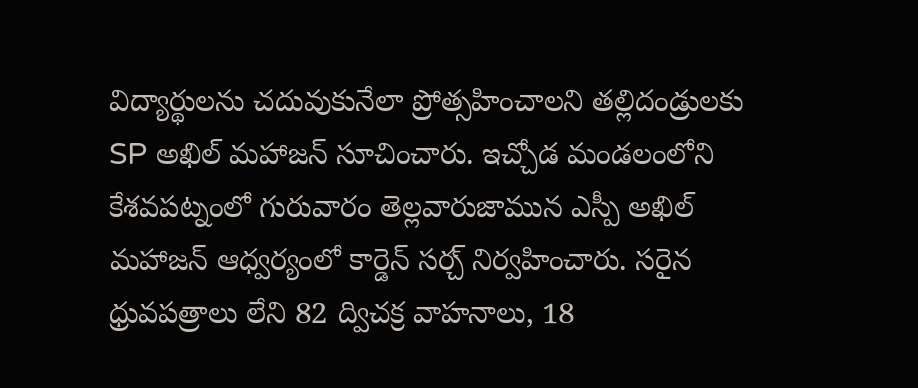విద్యార్థులను చదువుకునేలా ప్రోత్సహించాలని తల్లిదండ్రులకు SP అఖిల్ మహాజన్ సూచించారు. ఇచ్చోడ మండలంలోని కేశవపట్నంలో గురువారం తెల్లవారుజామున ఎస్పీ అఖిల్ మహాజన్ ఆధ్వర్యంలో కార్డెన్ సర్చ్ నిర్వహించారు. సరైన ధ్రువపత్రాలు లేని 82 ద్విచక్ర వాహనాలు, 18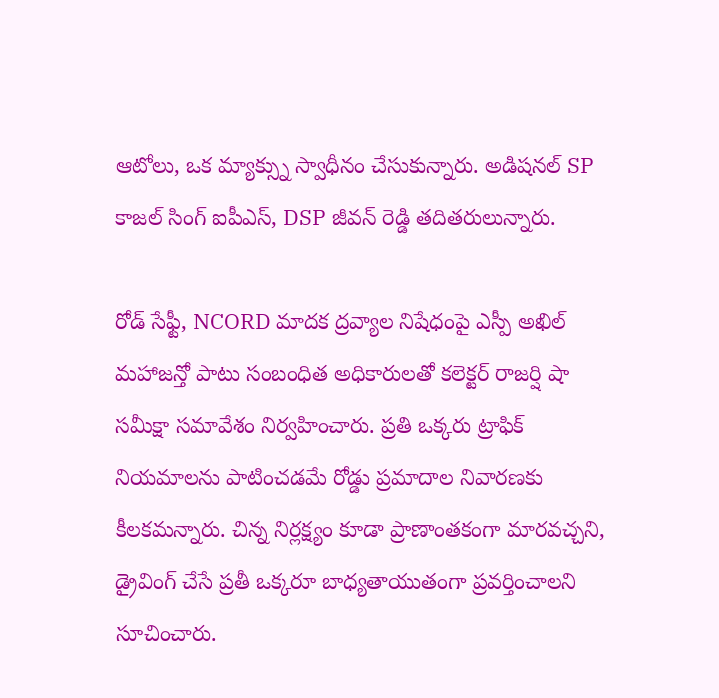ఆటోలు, ఒక మ్యాక్స్ను స్వాధీనం చేసుకున్నారు. అడిషనల్ SP కాజల్ సింగ్ ఐపీఎస్, DSP జీవన్ రెడ్డి తదితరులున్నారు.

రోడ్ సేఫ్టీ, NCORD మాదక ద్రవ్యాల నిషేధంపై ఎస్పీ అఖిల్ మహాజన్తో పాటు సంబంధిత అధికారులతో కలెక్టర్ రాజర్షి షా సమీక్షా సమావేశం నిర్వహించారు. ప్రతి ఒక్కరు ట్రాఫిక్ నియమాలను పాటించడమే రోడ్డు ప్రమాదాల నివారణకు కీలకమన్నారు. చిన్న నిర్లక్ష్యం కూడా ప్రాణాంతకంగా మారవచ్చని, డ్రైవింగ్ చేసే ప్రతీ ఒక్కరూ బాధ్యతాయుతంగా ప్రవర్తించాలని సూచించారు.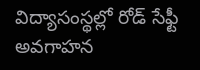విద్యాసంస్థల్లో రోడ్ సేఫ్టీ అవగాహన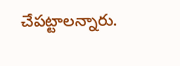చేపట్టాలన్నారు.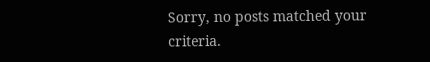Sorry, no posts matched your criteria.